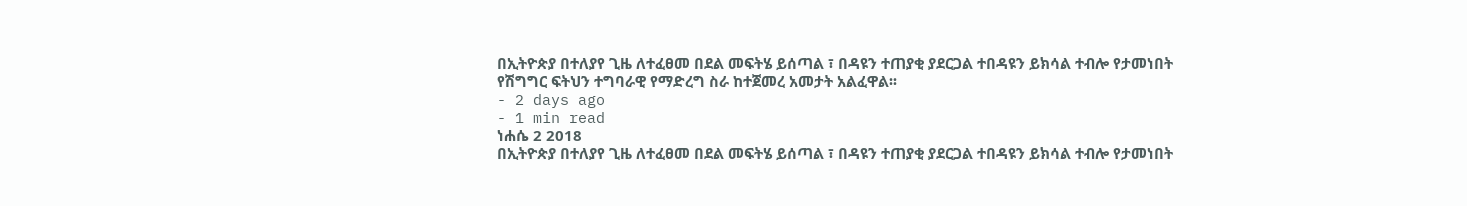በኢትዮጵያ በተለያየ ጊዜ ለተፈፀመ በደል መፍትሄ ይሰጣል ፣ በዳዩን ተጠያቂ ያደርጋል ተበዳዩን ይክሳል ተብሎ የታመነበት የሽግግር ፍትህን ተግባራዊ የማድረግ ስራ ከተጀመረ አመታት አልፈዋል፡፡
- 2 days ago
- 1 min read
ነሐሴ 2 2018
በኢትዮጵያ በተለያየ ጊዜ ለተፈፀመ በደል መፍትሄ ይሰጣል ፣ በዳዩን ተጠያቂ ያደርጋል ተበዳዩን ይክሳል ተብሎ የታመነበት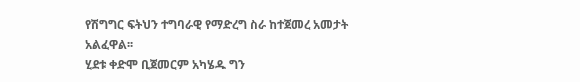የሽግግር ፍትህን ተግባራዊ የማድረግ ስራ ከተጀመረ አመታት አልፈዋል፡፡
ሂደቱ ቀድሞ ቢጀመርም አካሄዱ ግን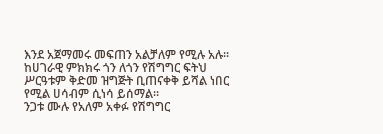እንደ አጀማመሩ መፍጠን አልቻለም የሚሉ አሉ፡፡
ከሀገራዊ ምክክሩ ጎን ለጎን የሽግግር ፍትህ ሥርዓቱም ቅድመ ዝግጅት ቢጠናቀቅ ይሻል ነበር የሚል ሀሳብም ሲነሳ ይሰማል፡፡
ንጋቱ ሙሉ የአለም አቀፉ የሽግግር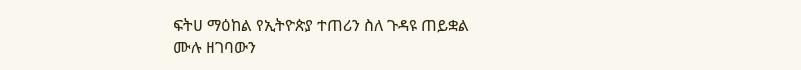ፍትሀ ማዕከል የኢትዮጵያ ተጠሪን ስለ ጉዳዩ ጠይቋል
ሙሉ ዘገባውን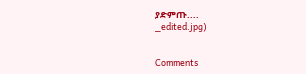ያድምጡ....
_edited.jpg)


Comments